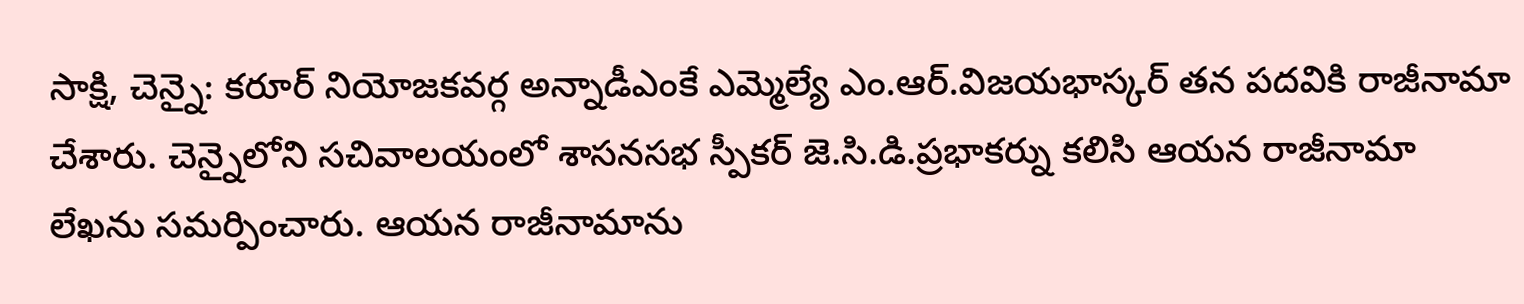సాక్షి, చెన్నై: కరూర్ నియోజకవర్గ అన్నాడీఎంకే ఎమ్మెల్యే ఎం.ఆర్.విజయభాస్కర్ తన పదవికి రాజీనామా చేశారు. చెన్నైలోని సచివాలయంలో శాసనసభ స్పీకర్ జె.సి.డి.ప్రభాకర్ను కలిసి ఆయన రాజీనామా లేఖను సమర్పించారు. ఆయన రాజీనామాను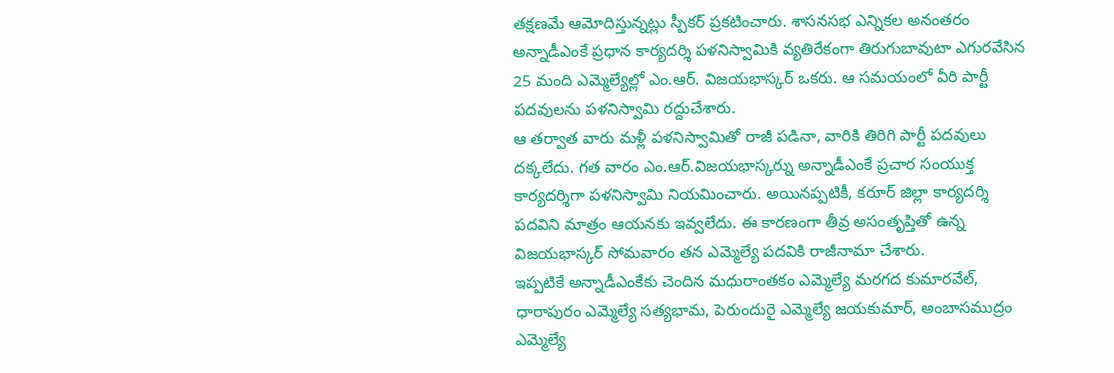తక్షణమే ఆమోదిస్తున్నట్లు స్పీకర్ ప్రకటించారు. శాసనసభ ఎన్నికల అనంతరం అన్నాడీఎంకే ప్రధాన కార్యదర్శి పళనిస్వామికి వ్యతిరేకంగా తిరుగుబావుటా ఎగురవేసిన 25 మంది ఎమ్మెల్యేల్లో ఎం.ఆర్. విజయభాస్కర్ ఒకరు. ఆ సమయంలో వీరి పార్టీ పదవులను పళనిస్వామి రద్దుచేశారు.
ఆ తర్వాత వారు మళ్లీ పళనిస్వామితో రాజీ పడినా, వారికి తిరిగి పార్టీ పదవులు దక్కలేదు. గత వారం ఎం.ఆర్.విజయభాస్కర్ను అన్నాడీఎంకే ప్రచార సంయుక్త కార్యదర్శిగా పళనిస్వామి నియమించారు. అయినప్పటికీ, కరూర్ జిల్లా కార్యదర్శి పదవిని మాత్రం ఆయనకు ఇవ్వలేదు. ఈ కారణంగా తీవ్ర అసంతృప్తితో ఉన్న విజయభాస్కర్ సోమవారం తన ఎమ్మెల్యే పదవికి రాజీనామా చేశారు.
ఇప్పటికే అన్నాడీఎంకేకు చెందిన మధురాంతకం ఎమ్మెల్యే మరగద కుమారవేల్, ధారాపురం ఎమ్మెల్యే సత్యభామ, పెరుందురై ఎమ్మెల్యే జయకుమార్, అంబాసముద్రం ఎమ్మెల్యే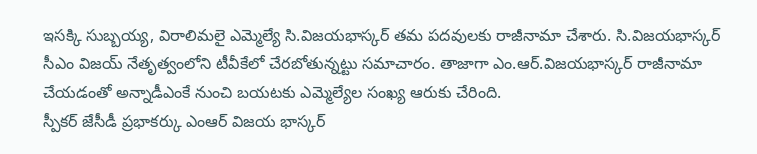ఇసక్కి సుబ్బయ్య, విరాలిమలై ఎమ్మెల్యే సి.విజయభాస్కర్ తమ పదవులకు రాజీనామా చేశారు. సి.విజయభాస్కర్ సీఎం విజయ్ నేతృత్వంలోని టీవీకేలో చేరబోతున్నట్టు సమాచారం. తాజాగా ఎం.ఆర్.విజయభాస్కర్ రాజీనామా చేయడంతో అన్నాడీఎంకే నుంచి బయటకు ఎమ్మెల్యేల సంఖ్య ఆరుకు చేరింది.
స్పీకర్ జేసీడీ ప్రభాకర్కు ఎంఆర్ విజయ భాస్కర్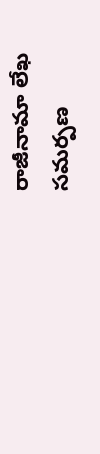రాజీనామా లేఖ సమర్పణ